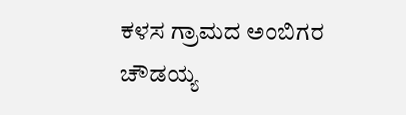ಕಳಸ ಗ್ರಾಮದ ಅಂಬಿಗರ ಚೌಡಯ್ಯ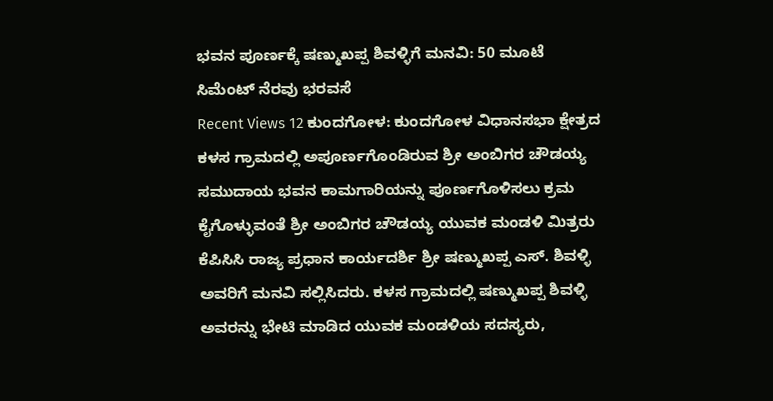ಭವನ ಪೂರ್ಣಕ್ಕೆ ಷಣ್ಮುಖಪ್ಪ ಶಿವಳ್ಳಿಗೆ ಮನವಿ: 50 ಮೂಟೆ ಸಿಮೆಂಟ್ ನೆರವು ಭರವಸೆ
Recent Views 12 ಕುಂದಗೋಳ: ಕುಂದಗೋಳ ವಿಧಾನಸಭಾ ಕ್ಷೇತ್ರದ ಕಳಸ ಗ್ರಾಮದಲ್ಲಿ ಅಪೂರ್ಣಗೊಂಡಿರುವ ಶ್ರೀ ಅಂಬಿಗರ ಚೌಡಯ್ಯ ಸಮುದಾಯ ಭವನ ಕಾಮಗಾರಿಯನ್ನು ಪೂರ್ಣಗೊಳಿಸಲು ಕ್ರಮ ಕೈಗೊಳ್ಳುವಂತೆ ಶ್ರೀ ಅಂಬಿಗರ ಚೌಡಯ್ಯ ಯುವಕ ಮಂಡಳಿ ಮಿತ್ರರು ಕೆಪಿಸಿಸಿ ರಾಜ್ಯ ಪ್ರಧಾನ ಕಾರ್ಯದರ್ಶಿ ಶ್ರೀ ಷಣ್ಮುಖಪ್ಪ ಎಸ್. ಶಿವಳ್ಳಿ ಅವರಿಗೆ ಮನವಿ ಸಲ್ಲಿಸಿದರು. ಕಳಸ ಗ್ರಾಮದಲ್ಲಿ ಷಣ್ಮುಖಪ್ಪ ಶಿವಳ್ಳಿ ಅವರನ್ನು ಭೇಟಿ ಮಾಡಿದ ಯುವಕ ಮಂಡಳಿಯ ಸದಸ್ಯರು,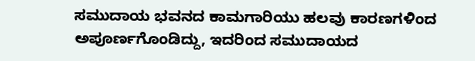ಸಮುದಾಯ ಭವನದ ಕಾಮಗಾರಿಯು ಹಲವು ಕಾರಣಗಳಿಂದ ಅಪೂರ್ಣಗೊಂಡಿದ್ದು, ಇದರಿಂದ ಸಮುದಾಯದ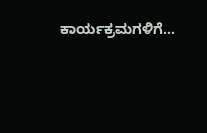ಕಾರ್ಯಕ್ರಮಗಳಿಗೆ…